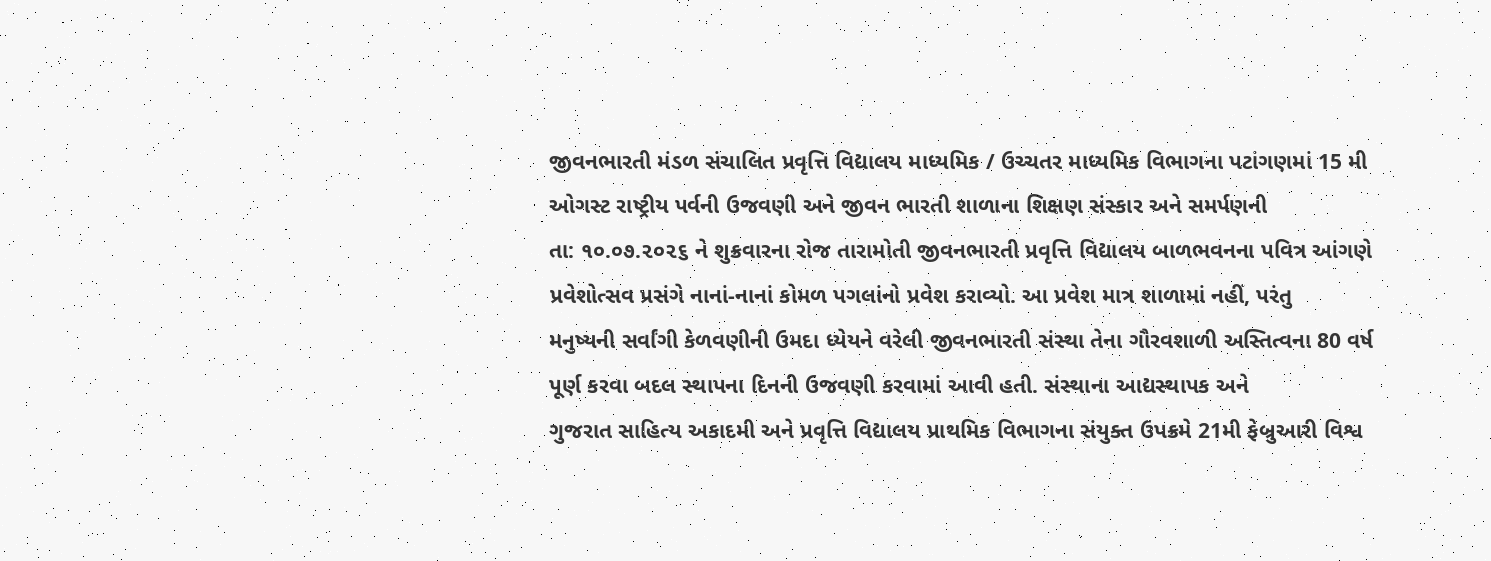જીવનભારતી મંડળ સંચાલિત પ્રવૃત્તિ વિદ્યાલય માધ્યમિક / ઉચ્ચતર માધ્યમિક વિભાગના પટાંગણમાં 15 મી ઓગસ્ટ રાષ્ટ્રીય પર્વની ઉજવણી અને જીવન ભારતી શાળાના શિક્ષણ સંસ્કાર અને સમર્પણની
તા: ૧૦.૦૭.૨૦૨૬ ને શુક્રવારના રોજ તારામોતી જીવનભારતી પ્રવૃત્તિ વિદ્યાલય બાળભવનના પવિત્ર આંગણે પ્રવેશોત્સવ પ્રસંગે નાનાં-નાનાં કોમળ પગલાંનો પ્રવેશ કરાવ્યો. આ પ્રવેશ માત્ર શાળામાં નહીં, પરંતુ
મનુષ્યની સર્વાંગી કેળવણીની ઉમદા ધ્યેયને વરેલી જીવનભારતી સંસ્થા તેના ગૌરવશાળી અસ્તિત્વના 80 વર્ષ પૂર્ણ કરવા બદલ સ્થાપના દિનની ઉજવણી કરવામાં આવી હતી. સંસ્થાના આદ્યસ્થાપક અને
ગુજરાત સાહિત્ય અકાદમી અને પ્રવૃત્તિ વિદ્યાલય પ્રાથમિક વિભાગના સંયુક્ત ઉપક્રમે 21મી ફેબ્રુઆરી વિશ્વ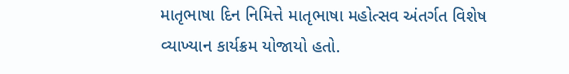માતૃભાષા દિન નિમિત્તે માતૃભાષા મહોત્સવ અંતર્ગત વિશેષ વ્યાખ્યાન કાર્યક્રમ યોજાયો હતો.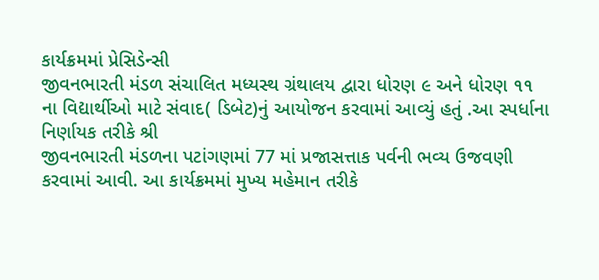કાર્યક્રમમાં પ્રેસિડેન્સી
જીવનભારતી મંડળ સંચાલિત મધ્યસ્થ ગ્રંથાલય દ્વારા ધોરણ ૯ અને ધોરણ ૧૧ ના વિદ્યાર્થીઓ માટે સંવાદ( ડિબેટ)નું આયોજન કરવામાં આવ્યું હતું .આ સ્પર્ધાના નિર્ણાયક તરીકે શ્રી
જીવનભારતી મંડળના પટાંગણમાં 77 માં પ્રજાસત્તાક પર્વની ભવ્ય ઉજવણી કરવામાં આવી. આ કાર્યક્રમમાં મુખ્ય મહેમાન તરીકે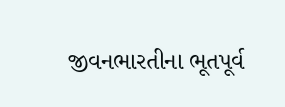જીવનભારતીના ભૂતપૂર્વ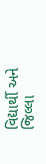વિદ્યાર્થી અને જિલ્લા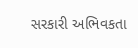સરકારી અભિવકતા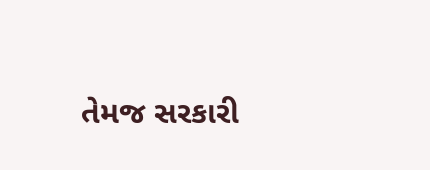તેમજ સરકારી